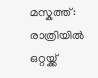മസ്കത്ത്: രാത്രിയിൽ ഒറ്റയ്ക്ക്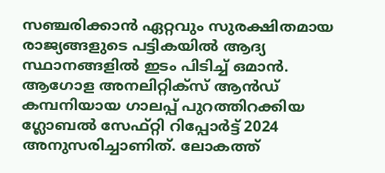സഞ്ചരിക്കാൻ ഏറ്റവും സുരക്ഷിതമായ രാജ്യങ്ങളുടെ പട്ടികയിൽ ആദ്യ സ്ഥാനങ്ങളിൽ ഇടം പിടിച്ച് ഒമാൻ. ആഗോള അനലിറ്റിക്സ് ആൻഡ് കമ്പനിയായ ഗാലപ്പ് പുറത്തിറക്കിയ ഗ്ലോബൽ സേഫ്റ്റി റിപ്പോർട്ട് 2024 അനുസരിച്ചാണിത്. ലോകത്ത്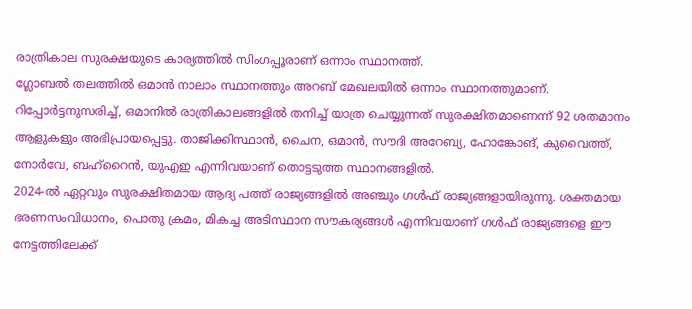രാത്രികാല സുരക്ഷയുടെ കാര്യത്തിൽ സിംഗപ്പൂരാണ് ഒന്നാം സ്ഥാനത്ത്.
ഗ്ലോബൽ തലത്തിൽ ഒമാൻ നാലാം സ്ഥാനത്തും അറബ് മേഖലയിൽ ഒന്നാം സ്ഥാനത്തുമാണ്. റിപ്പോർട്ടനുസരിച്ച്, ഒമാനിൽ രാത്രികാലങ്ങളിൽ തനിച്ച് യാത്ര ചെയ്യുന്നത് സുരക്ഷിതമാണെന്ന് 92 ശതമാനം ആളുകളും അഭിപ്രായപ്പെട്ടു. താജിക്കിസ്ഥാൻ, ചൈന, ഒമാൻ, സൗദി അറേബ്യ, ഹോങ്കോങ്, കുവൈത്ത്, നോർവേ, ബഹ്റൈൻ, യുഎഇ എന്നിവയാണ് തൊട്ടടുത്ത സ്ഥാനങ്ങളിൽ.
2024-ൽ ഏറ്റവും സുരക്ഷിതമായ ആദ്യ പത്ത് രാജ്യങ്ങളിൽ അഞ്ചും ഗൾഫ് രാജ്യങ്ങളായിരുന്നു. ശക്തമായ ഭരണസംവിധാനം, പൊതു ക്രമം, മികച്ച അടിസ്ഥാന സൗകര്യങ്ങൾ എന്നിവയാണ് ഗൾഫ് രാജ്യങ്ങളെ ഈ നേട്ടത്തിലേക്ക്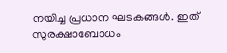നയിച്ച പ്രധാന ഘടകങ്ങൾ. ഇത് സുരക്ഷാബോധം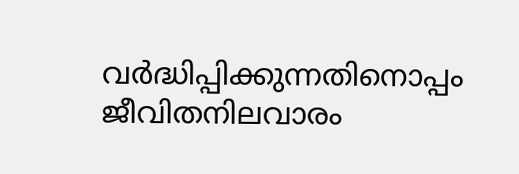വർദ്ധിപ്പിക്കുന്നതിനൊപ്പം ജീവിതനിലവാരം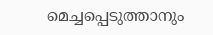മെച്ചപ്പെടുത്താനും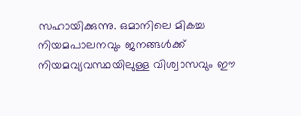സഹായിക്കുന്നു. ഒമാനിലെ മികച്ച നിയമപാലനവും ജനങ്ങൾക്ക് നിയമവ്യവസ്ഥയിലുള്ള വിശ്വാസവും ഈ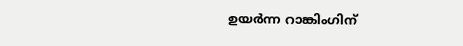ഉയർന്ന റാങ്കിംഗിന്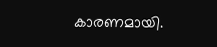കാരണമായി.